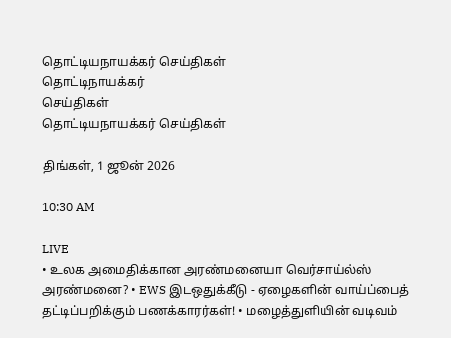தொட்டியநாயக்கர் செய்திகள்
தொட்டிநாயக்கர்
செய்திகள்
தொட்டியநாயக்கர் செய்திகள்

திங்கள், 1 ஜூன் 2026

10:30 AM

LIVE
• உலக அமைதிக்கான அரண்மனையா வெர்சாய்ல்ஸ் அரண்மனை? • EWS இடஒதுக்கீடு - ஏழைகளின் வாய்ப்பைத் தட்டிப்பறிக்கும் பணக்காரர்கள்! • மழைத்துளியின் வடிவம்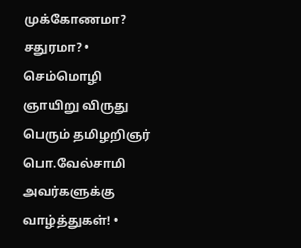முக்கோணமா? சதுரமா? • செம்மொழி ஞாயிறு விருது பெரும் தமிழறிஞர் பொ.வேல்சாமி அவர்களுக்கு வாழ்த்துகள்! •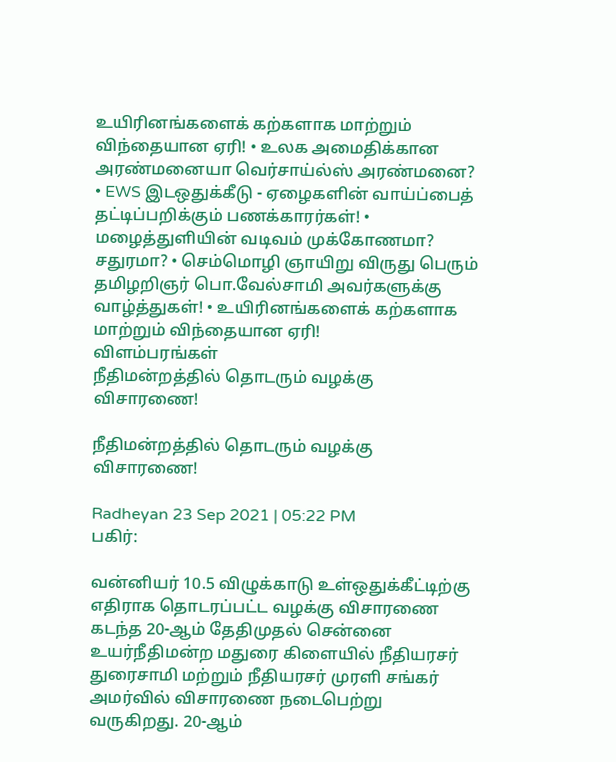உயிரினங்களைக் கற்களாக மாற்றும் விந்தையான ஏரி! • உலக அமைதிக்கான அரண்மனையா வெர்சாய்ல்ஸ் அரண்மனை? • EWS இடஒதுக்கீடு - ஏழைகளின் வாய்ப்பைத் தட்டிப்பறிக்கும் பணக்காரர்கள்! • மழைத்துளியின் வடிவம் முக்கோணமா? சதுரமா? • செம்மொழி ஞாயிறு விருது பெரும் தமிழறிஞர் பொ.வேல்சாமி அவர்களுக்கு வாழ்த்துகள்! • உயிரினங்களைக் கற்களாக மாற்றும் விந்தையான ஏரி!
விளம்பரங்கள்
நீதிமன்றத்தில் தொடரும் வழக்கு விசாரணை!

நீதிமன்றத்தில் தொடரும் வழக்கு விசாரணை!

Radheyan 23 Sep 2021 | 05:22 PM
பகிர்:

வன்னியர் 10.5 விழுக்காடு உள்ஒதுக்கீட்டிற்கு எதிராக தொடரப்பட்ட வழக்கு விசாரணை கடந்த 20-ஆம் தேதிமுதல் சென்னை உயர்நீதிமன்ற மதுரை கிளையில் நீதியரசர் துரைசாமி மற்றும் நீதியரசர் முரளி சங்கர் அமர்வில் விசாரணை நடைபெற்று வருகிறது. 20-ஆம்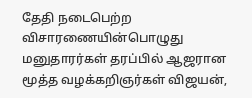தேதி நடைபெற்ற விசாரணையின்பொழுது மனுதாரர்கள் தரப்பில் ஆஜரான மூத்த வழக்கறிஞர்கள் விஜயன்,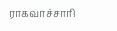ராகவாச்சாரி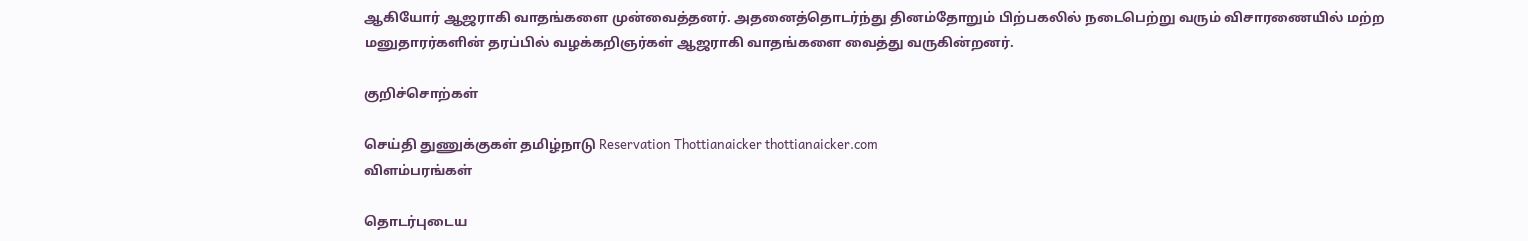ஆகியோர் ஆஜராகி வாதங்களை முன்வைத்தனர். அதனைத்தொடர்ந்து தினம்தோறும் பிற்பகலில் நடைபெற்று வரும் விசாரணையில் மற்ற மனுதாரர்களின் தரப்பில் வழக்கறிஞர்கள் ஆஜராகி வாதங்களை வைத்து வருகின்றனர்.

குறிச்சொற்கள்

செய்தி துணுக்குகள் தமிழ்நாடு Reservation Thottianaicker thottianaicker.com
விளம்பரங்கள்

தொடர்புடைய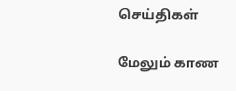செய்திகள்

மேலும் காண